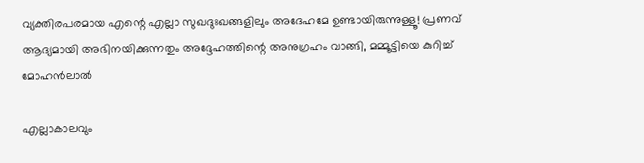വ്യക്തിരപരമായ എന്റെ എല്ലാ സുഖദുഃഖങ്ങളിലും അദേഹമേ ഉണ്ടായിരുന്നുള്ളൂ! പ്രണവ് ആദ്യമായി അഭിനയിക്കുന്നതും അദ്ദേഹത്തിന്റെ അനുഗ്രഹം വാങ്ങി, മമ്മൂട്ടിയെ കുറിച്ച് മോഹൻലാൽ

എല്ലാകാലവും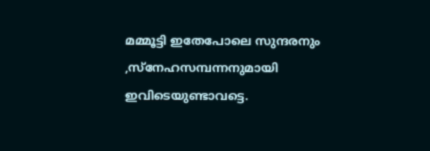മമ്മൂട്ടി ഇതേപോലെ സുന്ദരനും ,സ്‌നേഹസമ്പന്നനുമായി ഇവിടെയുണ്ടാവട്ടെ.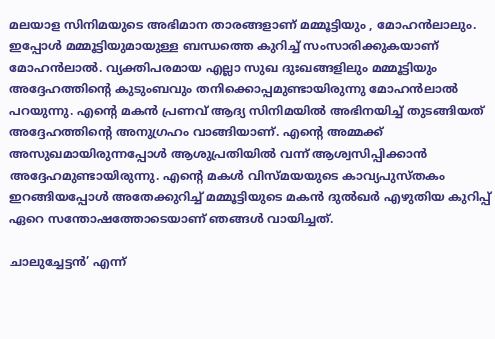മലയാള സിനിമയുടെ അഭിമാന താരങ്ങളാണ് മമ്മൂട്ടിയും , മോഹൻലാലും. ഇപ്പോൾ മമ്മൂട്ടിയുമായുള്ള ബന്ധത്തെ കുറിച്ച് സംസാരിക്കുകയാണ് മോഹന്‍ലാല്‍. വ്യക്തിപരമായ എല്ലാ സുഖ ദുഃഖങ്ങളിലും മമ്മൂട്ടിയും അദ്ദേഹത്തിന്റെ കുടുംബവും തനിക്കൊപ്പമുണ്ടായിരുന്നു മോഹന്‍ലാല്‍ പറയുന്നു. എന്റെ മകന്‍ പ്രണവ് ആദ്യ സിനിമയില്‍ അഭിനയിച്ച് തുടങ്ങിയത് അദ്ദേഹത്തിന്റെ അനുഗ്രഹം വാങ്ങിയാണ്. എന്റെ അമ്മക്ക് അസുഖമായിരുന്നപ്പോള്‍ ആശുപ്രതിയില്‍ വന്ന് ആശ്വസിപ്പിക്കാന്‍ അദ്ദേഹമുണ്ടായിരുന്നു. എന്റെ മകള്‍ വിസ്മയയുടെ കാവ്യപുസ്തകം ഇറങ്ങിയപ്പോള്‍ അതേക്കുറിച്ച് മമ്മൂട്ടിയുടെ മകന്‍ ദുൽഖർ എഴുതിയ കുറിപ്പ് ഏറെ സന്തോഷത്തോടെയാണ് ഞങ്ങള്‍ വായിച്ചത്.

ചാലുച്ചേട്ടന്‍’ എന്ന്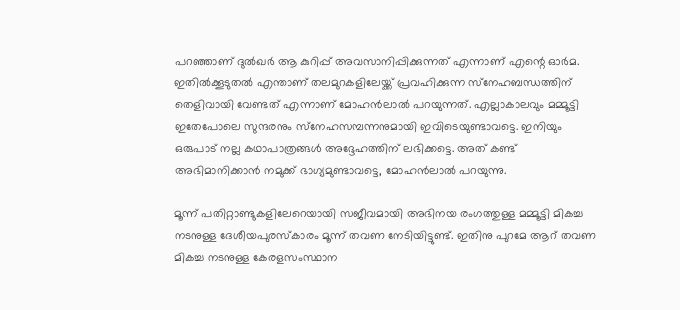പറഞ്ഞാണ് ദുല്‍ഖര്‍ ആ കുറിപ്പ് അവസാനിപ്പിക്കുന്നത് എന്നാണ് എന്റെ ഓര്‍മ. ഇതില്‍ക്കൂടുതല്‍ എന്താണ് തലമുറകളിലേയ്ക്ക് പ്രവഹിക്കുന്ന സ്‌നേഹബന്ധത്തിന് തെളിവായി വേണ്ടത് എന്നാണ് മോഹൻലാൽ പറയുന്നത്. എല്ലാകാലവും മമ്മൂട്ടി ഇതേപോലെ സുന്ദരനും സ്‌നേഹസമ്പന്നനുമായി ഇവിടെയുണ്ടാവട്ടെ. ഇനിയും ഒരുപാട് നല്ല കഥാപാത്രങ്ങള്‍ അദ്ദേഹത്തിന് ലഭിക്കട്ടെ. അത് കണ്ട് അഭിമാനിക്കാന്‍ നമുക്ക് ഭാഗ്യമുണ്ടാവട്ടെ, മോഹന്‍ലാല്‍ പറയുന്നു.

മൂന്ന് പതിറ്റാണ്ടുകളിലേറെയായി സജീവമായി അഭിനയ രംഗത്തുള്ള മമ്മൂട്ടി മികച്ച നടനുള്ള ദേശീയപുരസ്‌കാരം മൂന്ന് തവണ നേടിയിട്ടുണ്ട്. ഇതിനു പുറമേ ആറ് തവണ മികച്ച നടനുള്ള കേരളസംസ്ഥാന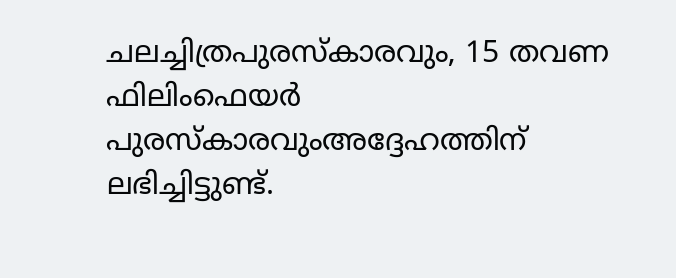ചലച്ചിത്രപുരസ്‌കാരവും, 15 തവണ ഫിലിംഫെയര്‍ പുരസ്‌കാരവുംഅദ്ദേഹത്തിന് ലഭിച്ചിട്ടുണ്ട്.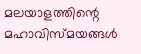മലയാളത്തിന്റെ മഹാവിസ്മയങ്ങൾ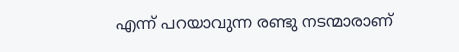എന്ന് പറയാവുന്ന രണ്ടു നടന്മാരാണ്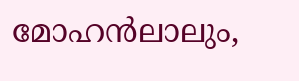മോഹൻലാലും,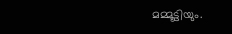മമ്മൂട്ടിയും.